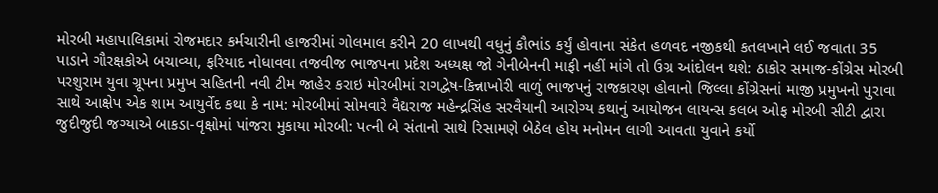મોરબી મહાપાલિકામાં રોજમદાર કર્મચારીની હાજરીમાં ગોલમાલ કરીને 20 લાખથી વધુનું કૌભાંડ કર્યું હોવાના સંકેત હળવદ નજીકથી કતલખાને લઈ જવાતા 35 પાડાને ગૌરક્ષકોએ બચાવ્યા, ફરિયાદ નોધાવવા તજવીજ ભાજપના પ્રદેશ અધ્યક્ષ જો ગેનીબેનની માફી નહીં માંગે તો ઉગ્ર આંદોલન થશે: ઠાકોર સમાજ-કોંગ્રેસ મોરબી પરશુરામ યુવા ગ્રૂપના પ્રમુખ સહિતની નવી ટીમ જાહેર કરાઇ મોરબીમાં રાગદ્વેષ-કિન્નાખોરી વાળું ભાજપનું રાજકારણ હોવાનો જિલ્લા કોંગ્રેસનાં માજી પ્રમુખનો પુરાવા સાથે આક્ષેપ એક શામ આયુર્વેદ કથા કે નામ: મોરબીમાં સોમવારે વૈદ્યરાજ મહેન્દ્રસિંહ સરવૈયાની આરોગ્ય કથાનું આયોજન લાયન્સ કલબ ઓફ મોરબી સીટી દ્વારા જુદીજુદી જગ્યાએ બાકડા-વૃક્ષોમાં પાંજરા મુકાયા મોરબી: પત્ની બે સંતાનો સાથે રિસામણે બેઠેલ હોય મનોમન લાગી આવતા યુવાને કર્યો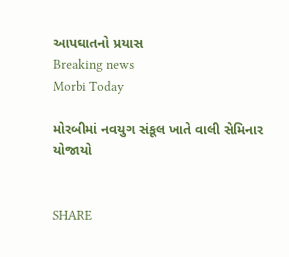આપઘાતનો પ્રયાસ
Breaking news
Morbi Today

મોરબીમાં નવયુગ સંકૂલ ખાતે વાલી સેમિનાર યોજાયો


SHARE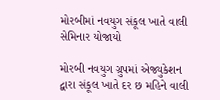મોરબીમાં નવયુગ સંકૂલ ખાતે વાલી સેમિનાર યોજાયો

મોરબી નવયુગ ગ્રુપમાં એજ્યુકેશન દ્વારા સંકૂલ ખાતે દર છ મહિને વાલી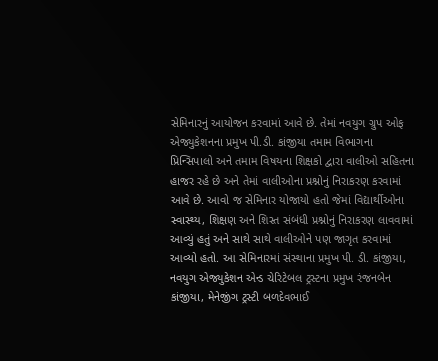સેમિનારનું આયોજન કરવામાં આવે છે. તેમાં નવયુગ ગ્રુપ ઓફ એજ્યુકેશનના પ્રમુખ પી.ડી. કાંજીયા તમામ વિભાગના પ્રિન્સિપાલો અને તમામ વિષયના શિક્ષકો દ્વારા વાલીઓ સહિતના હાજર રહે છે અને તેમાં વાલીઓના પ્રશ્નોનું નિરાકરણ કરવામાં આવે છે. આવો જ સેમિનાર યોજાયો હતો જેમાં વિદ્યાર્થીઓના સ્વાસ્થ્ય, શિક્ષણ અને શિસ્ત સંબંધી પ્રશ્નોનું નિરાકરણ લાવવામાં આવ્યું હતું અને સાથે સાથે વાલીઓને પણ જાગૃત કરવામાં આવ્યો હતો. આ સેમિનારમાં સંસ્થાના પ્રમુખ પી. ડી. કાંજીયા, નવયુગ એજ્યુકેશન એન્ડ ચેરિટેબલ ટ્રસ્ટના પ્રમુખ રંજનબેન કાંજીયા, મેનેજીંગ ટ્રસ્ટી બળદેવભાઈ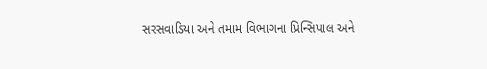સરસવાડિયા અને તમામ વિભાગના પ્રિન્સિપાલ અને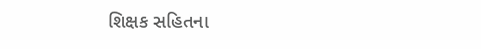શિક્ષક સહિતના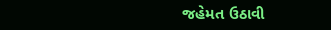જહેમત ઉઠાવી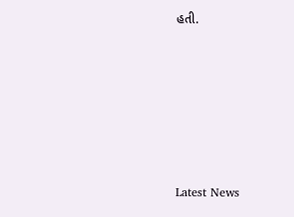હતી.






Latest News